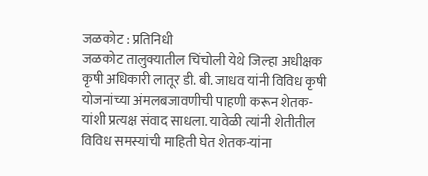जळकोट : प्रतिनिधी
जळकोट तालुक्यातील चिंचोली येथे जिल्हा अधीक्षक कृषी अधिकारी लातूर डी. बी. जाधव यांनी विविध कृषी योजनांच्या अंमलबजावणीची पाहणी करून शेतक-यांशी प्रत्यक्ष संवाद साधला. यावेळी त्यांनी शेतीतील विविध समस्यांची माहिती घेत शेतक-यांना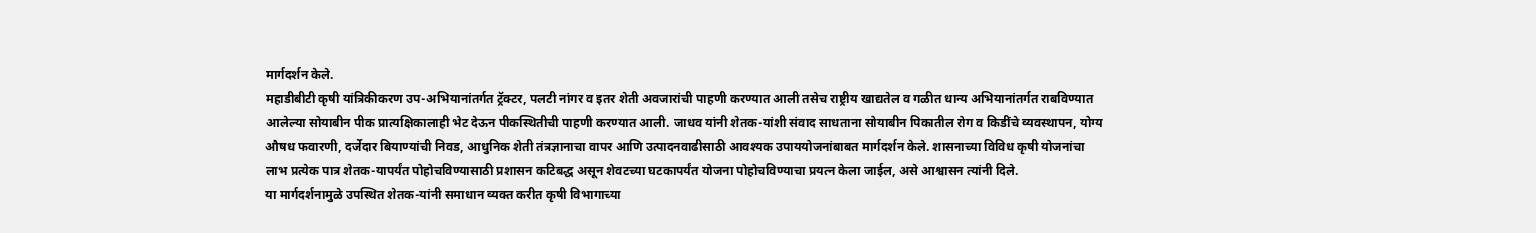मार्गदर्शन केले.
महाडीबीटी कृषी यांत्रिकीकरण उप-अभियानांतर्गत ट्रॅक्टर, पलटी नांगर व इतर शेती अवजारांची पाहणी करण्यात आली तसेच राष्ट्रीय खाद्यतेल व गळीत धान्य अभियानांतर्गत राबविण्यात आलेल्या सोयाबीन पीक प्रात्यक्षिकालाही भेट देऊन पीकस्थितीची पाहणी करण्यात आली. जाधव यांनी शेतक-यांशी संवाद साधताना सोयाबीन पिकातील रोग व किडींचे व्यवस्थापन, योग्य औषध फवारणी, दर्जेदार बियाण्यांची निवड, आधुनिक शेती तंत्रज्ञानाचा वापर आणि उत्पादनवाढीसाठी आवश्यक उपाययोजनांबाबत मार्गदर्शन केले. शासनाच्या विविध कृषी योजनांचा लाभ प्रत्येक पात्र शेतक-यापर्यंत पोहोचविण्यासाठी प्रशासन कटिबद्ध असून शेवटच्या घटकापर्यंत योजना पोहोचविण्याचा प्रयत्न केला जाईल, असे आश्वासन त्यांनी दिले.
या मार्गदर्शनामुळे उपस्थित शेतक-यांनी समाधान व्यक्त करीत कृषी विभागाच्या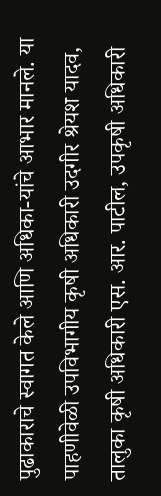पुढाकाराचे स्वागत केले आणि अधिका-यांचे आभार मानले. या पाहणीवेळी उपविभागीय कृषी अधिकारी उदगीर श्रेयश यादव, तालुका कृषी अधिकारी एस. आर. पाटील, उपकृषी अधिकारी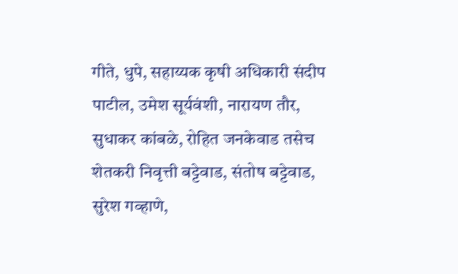गीते, धुपे, सहाय्यक कृषी अधिकारी संदीप पाटील, उमेश सूर्यवंशी, नारायण तौर, सुधाकर कांबळे, रोहित जनकेवाड तसेच शेतकरी निवृत्ती बट्टेवाड, संतोष बट्टेवाड, सुरेश गव्हाणे,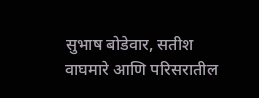सुभाष बोडेवार, सतीश वाघमारे आणि परिसरातील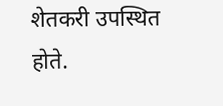शेतकरी उपस्थित होते.